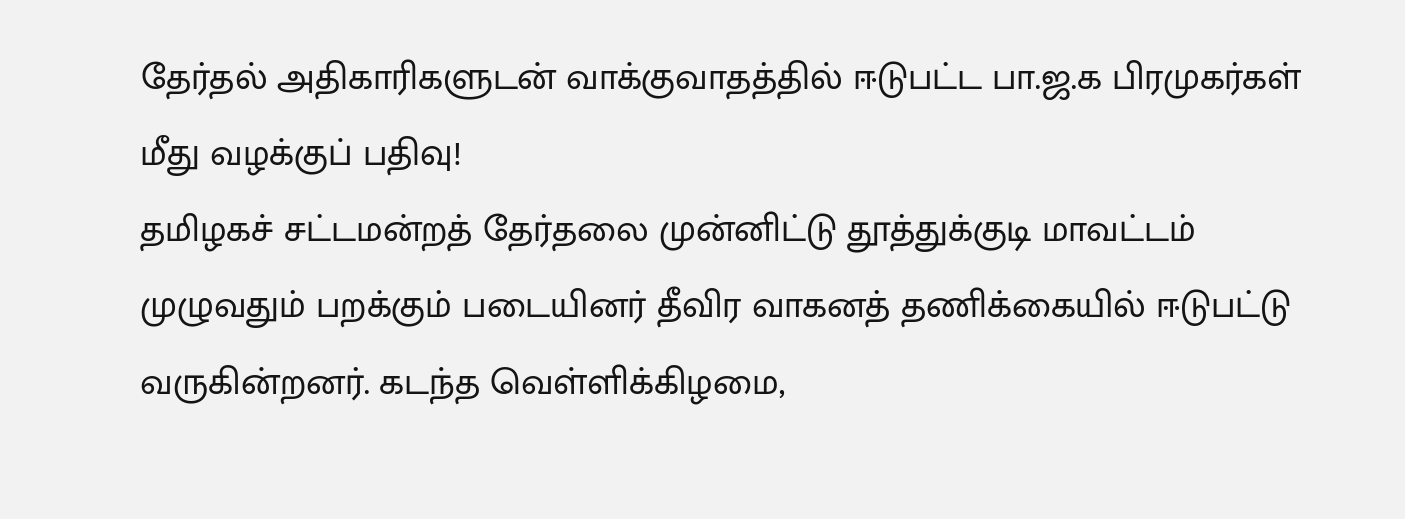தேர்தல் அதிகாரிகளுடன் வாக்குவாதத்தில் ஈடுபட்ட பா.ஜ.க பிரமுகர்கள் மீது வழக்குப் பதிவு!
தமிழகச் சட்டமன்றத் தேர்தலை முன்னிட்டு தூத்துக்குடி மாவட்டம் முழுவதும் பறக்கும் படையினர் தீவிர வாகனத் தணிக்கையில் ஈடுபட்டு வருகின்றனர். கடந்த வெள்ளிக்கிழமை,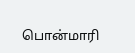பொன்மாரி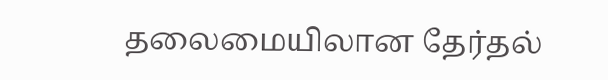தலைமையிலான தேர்தல்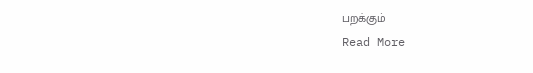பறக்கும்
Read More